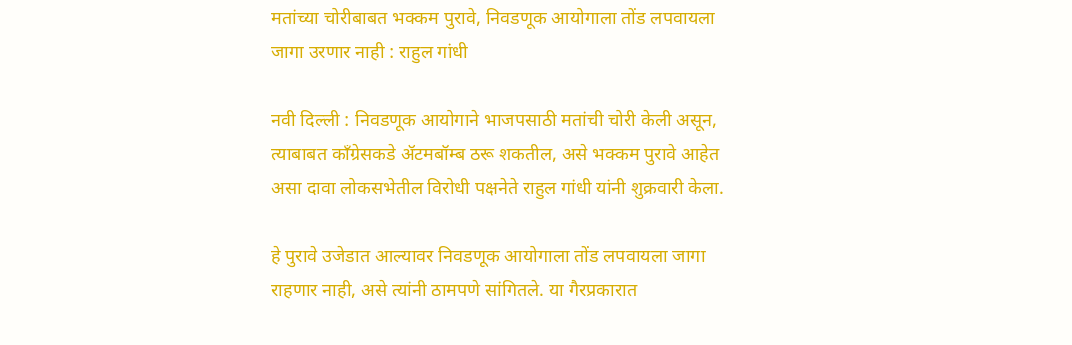मतांच्या चोरीबाबत भक्कम पुरावे, निवडणूक आयोगाला तोंड लपवायला जागा उरणार नाही : राहुल गांधी

नवी दिल्ली : निवडणूक आयोगाने भाजपसाठी मतांची चोरी केली असून, त्याबाबत काँग्रेसकडे ॲटमबॉम्ब ठरू शकतील, असे भक्कम पुरावे आहेत असा दावा लोकसभेतील विरोधी पक्षनेते राहुल गांधी यांनी शुक्रवारी केला.

हे पुरावे उजेडात आल्यावर निवडणूक आयोगाला तोंड लपवायला जागा राहणार नाही, असे त्यांनी ठामपणे सांगितले. या गैरप्रकारात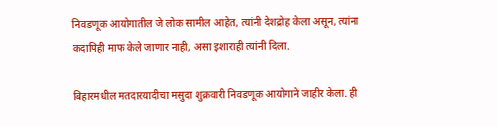निवडणूक आयोगातील जे लोक सामील आहेत, त्यांनी देशद्रोह केला असून, त्यांना कदापिही माफ केले जाणार नाही, असा इशाराही त्यांनी दिला.

बिहारमधील मतदारयादीचा मसुदा शुक्रवारी निवडणूक आयोगाने जाहीर केला. ही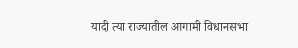यादी त्या राज्यातील आगामी विधानसभा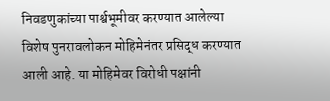निवडणुकांच्या पार्श्वभूमीवर करण्यात आलेल्या विशेष पुनरावलोकन मोहिमेनंतर प्रसिद्ध करण्यात आली आहे. या मोहिमेवर विरोधी पक्षांनी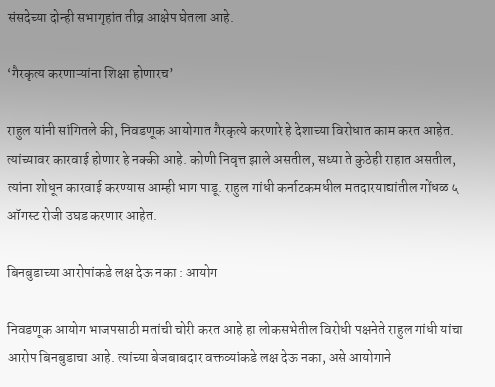संसदेच्या दोन्ही सभागृहांत तीव्र आक्षेप घेतला आहे.

‘गैरकृत्य करणाऱ्यांना शिक्षा होणारच’

राहुल यांनी सांगितले की, निवडणूक आयोगात गैरकृत्ये करणारे हे देशाच्या विरोधात काम करत आहेत. त्यांच्यावर कारवाई होणार हे नक्की आहे. कोणी निवृत्त झाले असतील, सध्या ते कुठेही राहात असतील, त्यांना शोधून कारवाई करण्यास आम्ही भाग पाडू. राहुल गांधी कर्नाटकमधील मतदारयाद्यांतील गोंधळ ५ ऑगस्ट रोजी उघड करणार आहेत.

बिनबुडाच्या आरोपांकडे लक्ष देऊ नका : आयोग

निवडणूक आयोग भाजपसाठी मतांची चोरी करत आहे हा लोकसभेतील विरोधी पक्षनेते राहुल गांधी यांचा आरोप बिनबुडाचा आहे. त्यांच्या बेजबाबदार वक्तव्यांकडे लक्ष देऊ नका, असे आयोगाने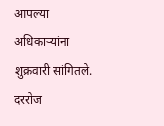आपल्या अधिकाऱ्यांना शुक्रवारी सांगितले. दररोज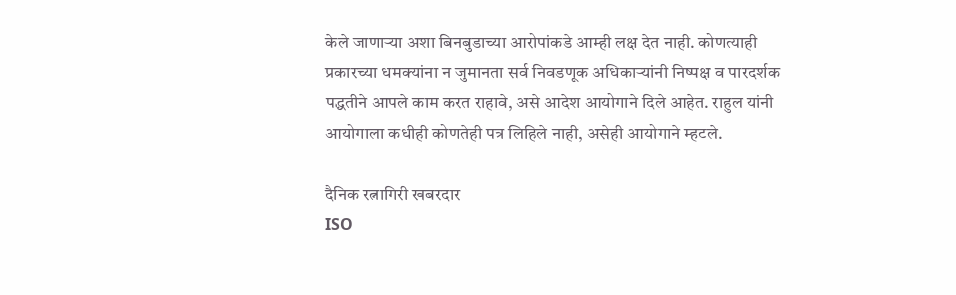केले जाणाऱ्या अशा बिनबुडाच्या आरोपांकडे आम्ही लक्ष देत नाही. कोणत्याही प्रकारच्या धमक्यांना न जुमानता सर्व निवडणूक अधिकाऱ्यांनी निष्पक्ष व पारदर्शक पद्धतीने आपले काम करत राहावे, असे आदेश आयोगाने दिले आहेत. राहुल यांनी आयोगाला कधीही कोणतेही पत्र लिहिले नाही, असेही आयोगाने म्हटले.

दैनिक रत्नागिरी खबरदार
ISO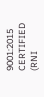9001:2015 CERTIFIED
(RNI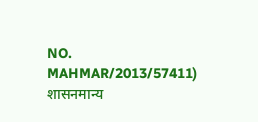NO. MAHMAR/2013/57411)
शासनमान्य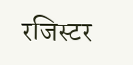रजिस्टर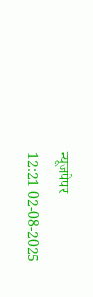न्यूजपेपर
12:21 02-08-2025